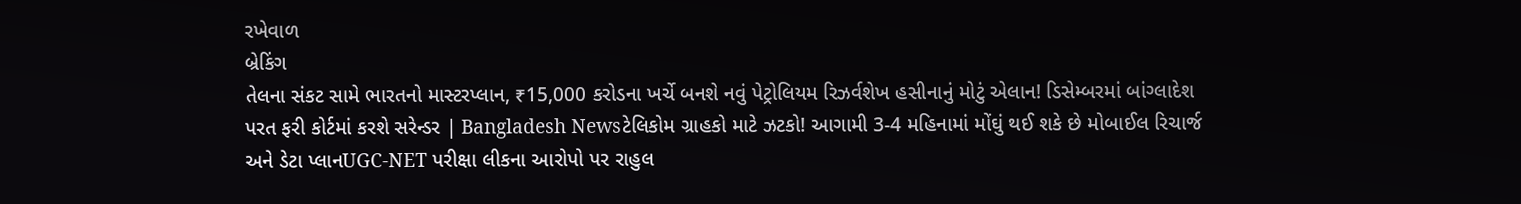રખેવાળ
બ્રેકિંગ
તેલના સંકટ સામે ભારતનો માસ્ટરપ્લાન, ₹15,000 કરોડના ખર્ચે બનશે નવું પેટ્રોલિયમ રિઝર્વશેખ હસીનાનું મોટું એલાન! ડિસેમ્બરમાં બાંગ્લાદેશ પરત ફરી કોર્ટમાં કરશે સરેન્ડર | Bangladesh Newsટેલિકોમ ગ્રાહકો માટે ઝટકો! આગામી 3-4 મહિનામાં મોંઘું થઈ શકે છે મોબાઈલ રિચાર્જ અને ડેટા પ્લાનUGC-NET પરીક્ષા લીકના આરોપો પર રાહુલ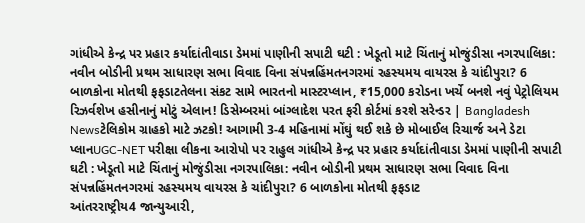ગાંધીએ કેન્દ્ર પર પ્રહાર કર્યાદાંતીવાડા ડેમમાં પાણીની સપાટી ઘટી : ખેડૂતો માટે ચિંતાનું મોજુંડીસા નગરપાલિકા: નવીન બોડીની પ્રથમ સાધારણ સભા વિવાદ વિના સંપન્નહિંમતનગરમાં રહસ્યમય વાયરસ કે ચાંદીપુરા? 6 બાળકોના મોતથી ફફડાટતેલના સંકટ સામે ભારતનો માસ્ટરપ્લાન, ₹15,000 કરોડના ખર્ચે બનશે નવું પેટ્રોલિયમ રિઝર્વશેખ હસીનાનું મોટું એલાન! ડિસેમ્બરમાં બાંગ્લાદેશ પરત ફરી કોર્ટમાં કરશે સરેન્ડર | Bangladesh Newsટેલિકોમ ગ્રાહકો માટે ઝટકો! આગામી 3-4 મહિનામાં મોંઘું થઈ શકે છે મોબાઈલ રિચાર્જ અને ડેટા પ્લાનUGC-NET પરીક્ષા લીકના આરોપો પર રાહુલ ગાંધીએ કેન્દ્ર પર પ્રહાર કર્યાદાંતીવાડા ડેમમાં પાણીની સપાટી ઘટી : ખેડૂતો માટે ચિંતાનું મોજુંડીસા નગરપાલિકા: નવીન બોડીની પ્રથમ સાધારણ સભા વિવાદ વિના સંપન્નહિંમતનગરમાં રહસ્યમય વાયરસ કે ચાંદીપુરા? 6 બાળકોના મોતથી ફફડાટ
આંતરરાષ્ટ્રીય4 જાન્યુઆરી,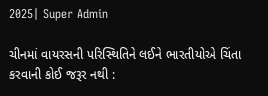2025| Super Admin

ચીનમાં વાયરસની પરિસ્થિતિને લઈને ભારતીયોએ ચિંતા કરવાની કોઈ જરૂર નથી :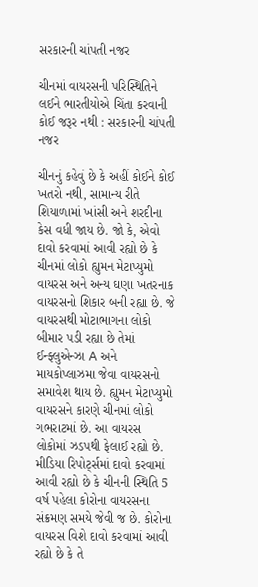સરકારની ચાંપતી નજર

ચીનમાં વાયરસની પરિસ્થિતિને લઈને ભારતીયોએ ચિંતા કરવાની કોઈ જરૂર નથી : સરકારની ચાંપતી નજર

ચીનનું કહેવું છે કે અહીં કોઈને કોઈ ખતરો નથી, સામાન્ય રીતે શિયાળામાં ખાંસી અને શરદીના કેસ વધી જાય છે. જો કે, એવો દાવો કરવામાં આવી રહ્યો છે કે ચીનમાં લોકો હ્યુમન મેટાપ્યુમો વાયરસ અને અન્ય ઘણા ખતરનાક વાયરસનો શિકાર બની રહ્યા છે. જે વાયરસથી મોટાભાગના લોકો બીમાર પડી રહ્યા છે તેમાં ઈન્ફ્લુએન્ઝા A અને માયકોપ્લાઝમા જેવા વાયરસનો સમાવેશ થાય છે. હ્યુમન મેટાપ્યુમો વાયરસને કારણે ચીનમાં લોકો ગભરાટમાં છે. આ વાયરસ લોકોમાં ઝડપથી ફેલાઈ રહ્યો છે. મીડિયા રિપોર્ટ્સમાં દાવો કરવામાં આવી રહ્યો છે કે ચીનની સ્થિતિ 5 વર્ષ પહેલા કોરોના વાયરસના સંક્રમણ સમયે જેવી જ છે. કોરોના વાયરસ વિશે દાવો કરવામાં આવી રહ્યો છે કે તે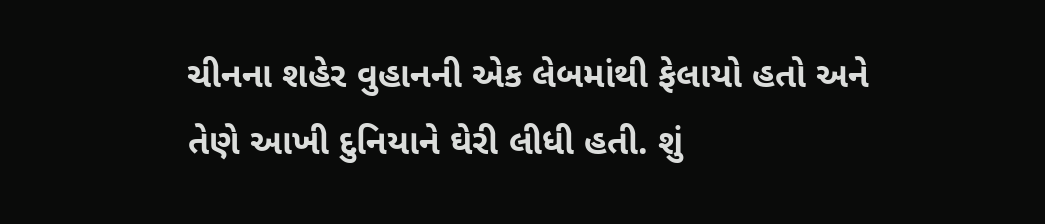ચીનના શહેર વુહાનની એક લેબમાંથી ફેલાયો હતો અને તેણે આખી દુનિયાને ઘેરી લીધી હતી. શું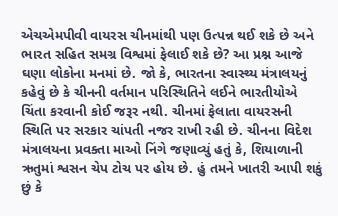એચએમપીવી વાયરસ ચીનમાંથી પણ ઉત્પન્ન થઈ શકે છે અને ભારત સહિત સમગ્ર વિશ્વમાં ફેલાઈ શકે છે? આ પ્રશ્ન આજે ઘણા લોકોના મનમાં છે. જો કે, ભારતના સ્વાસ્થ્ય મંત્રાલયનું કહેવું છે કે ચીનની વર્તમાન પરિસ્થિતિને લઈને ભારતીયોએ ચિંતા કરવાની કોઈ જરૂર નથી. ચીનમાં ફેલાતા વાયરસની સ્થિતિ પર સરકાર ચાંપતી નજર રાખી રહી છે. ચીનના વિદેશ મંત્રાલયના પ્રવક્તા માઓ નિંગે જણાવ્યું હતું કે, શિયાળાની ઋતુમાં શ્વસન ચેપ ટોચ પર હોય છે. હું તમને ખાતરી આપી શકું છું કે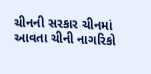ચીનની સરકાર ચીનમાં આવતા ચીની નાગરિકો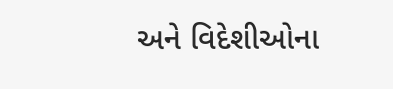અને વિદેશીઓના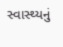સ્વાસ્થ્યનું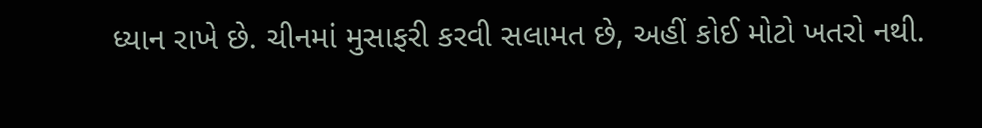ધ્યાન રાખે છે. ચીનમાં મુસાફરી કરવી સલામત છે, અહીં કોઈ મોટો ખતરો નથી.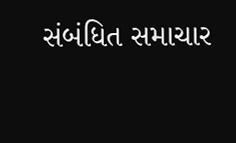સંબંધિત સમાચાર